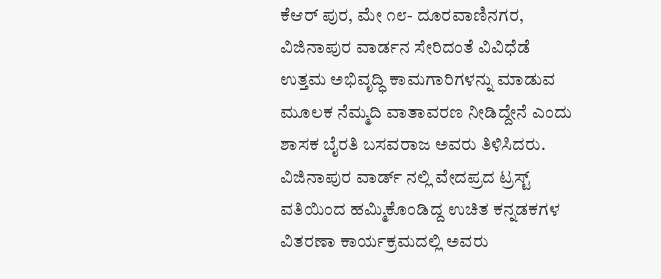ಕೆಆರ್ ಪುರ, ಮೇ ೧೮- ದೂರವಾಣಿನಗರ, ವಿಜಿನಾಪುರ ವಾರ್ಡನ ಸೇರಿದಂತೆ ವಿವಿಧೆಡೆ ಉತ್ತಮ ಅಭಿವೃದ್ಧಿ ಕಾಮಗಾರಿಗಳನ್ನು ಮಾಡುವ ಮೂಲಕ ನೆಮ್ಮದಿ ವಾತಾವರಣ ನೀಡಿದ್ದೇನೆ ಎಂದು ಶಾಸಕ ಬೈರತಿ ಬಸವರಾಜ ಅವರು ತಿಳಿಸಿದರು.
ವಿಜಿನಾಪುರ ವಾರ್ಡ್ ನಲ್ಲಿ ವೇದಪ್ರದ ಟ್ರಸ್ಟ್ ವತಿಯಿಂದ ಹಮ್ಮಿಕೊಂಡಿದ್ದ ಉಚಿತ ಕನ್ನಡಕಗಳ ವಿತರಣಾ ಕಾರ್ಯಕ್ರಮದಲ್ಲಿ ಅವರು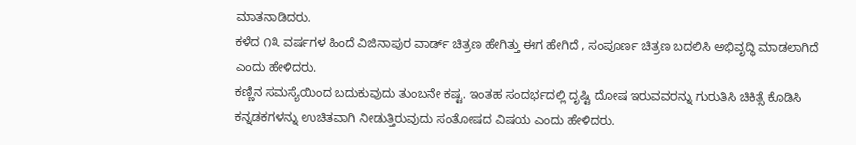ಮಾತನಾಡಿದರು.
ಕಳೆದ ೧೩ ವರ್ಷಗಳ ಹಿಂದೆ ವಿಜಿನಾಪುರ ವಾರ್ಡ್ ಚಿತ್ರಣ ಹೇಗಿತ್ತು ಈಗ ಹೇಗಿದೆ , ಸಂಪೂರ್ಣ ಚಿತ್ರಣ ಬದಲಿಸಿ ಅಭಿವೃದ್ಧಿ ಮಾಡಲಾಗಿದೆ ಎಂದು ಹೇಳಿದರು.
ಕಣ್ಣಿನ ಸಮಸ್ಯೆಯಿಂದ ಬದುಕುವುದು ತುಂಬನೇ ಕಷ್ಟ. ಇಂತಹ ಸಂದರ್ಭದಲ್ಲಿ ದೃಷ್ಟಿ ದೋಷ ಇರುವವರನ್ನು ಗುರುತಿಸಿ ಚಿಕಿತ್ಸೆ ಕೊಡಿಸಿ ಕನ್ನಡಕಗಳನ್ನು ಉಚಿತವಾಗಿ ನೀಡುತ್ತಿರುವುದು ಸಂತೋಷದ ವಿಷಯ ಎಂದು ಹೇಳಿದರು.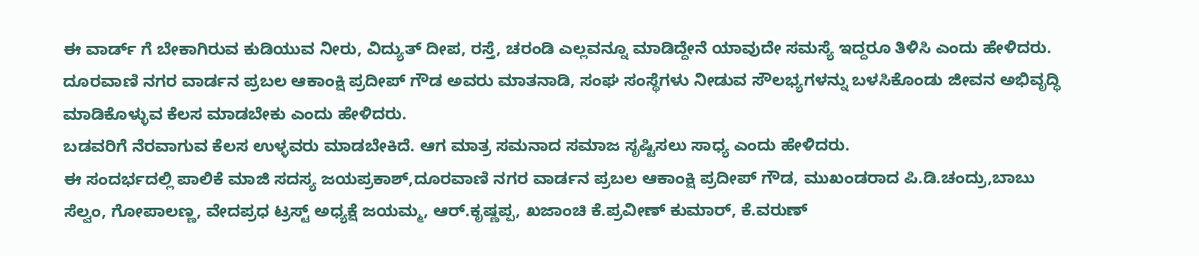ಈ ವಾರ್ಡ್ ಗೆ ಬೇಕಾಗಿರುವ ಕುಡಿಯುವ ನೀರು, ವಿದ್ಯುತ್ ದೀಪ, ರಸ್ತೆ, ಚರಂಡಿ ಎಲ್ಲವನ್ನೂ ಮಾಡಿದ್ದೇನೆ ಯಾವುದೇ ಸಮಸ್ಯೆ ಇದ್ದರೂ ತಿಳಿಸಿ ಎಂದು ಹೇಳಿದರು.
ದೂರವಾಣಿ ನಗರ ವಾರ್ಡನ ಪ್ರಬಲ ಆಕಾಂಕ್ಷಿ ಪ್ರದೀಪ್ ಗೌಡ ಅವರು ಮಾತನಾಡಿ, ಸಂಘ ಸಂಸ್ಥೆಗಳು ನೀಡುವ ಸೌಲಭ್ಯಗಳನ್ನು ಬಳಸಿಕೊಂಡು ಜೀವನ ಅಭಿವೃದ್ಧಿ ಮಾಡಿಕೊಳ್ಳುವ ಕೆಲಸ ಮಾಡಬೇಕು ಎಂದು ಹೇಳಿದರು.
ಬಡವರಿಗೆ ನೆರವಾಗುವ ಕೆಲಸ ಉಳ್ಳವರು ಮಾಡಬೇಕಿದೆ. ಆಗ ಮಾತ್ರ ಸಮನಾದ ಸಮಾಜ ಸೃಷ್ಟಿಸಲು ಸಾಧ್ಯ ಎಂದು ಹೇಳಿದರು.
ಈ ಸಂದರ್ಭದಲ್ಲಿ ಪಾಲಿಕೆ ಮಾಜಿ ಸದಸ್ಯ ಜಯಪ್ರಕಾಶ್,ದೂರವಾಣಿ ನಗರ ವಾರ್ಡನ ಪ್ರಬಲ ಆಕಾಂಕ್ಷಿ ಪ್ರದೀಪ್ ಗೌಡ, ಮುಖಂಡರಾದ ಪಿ.ಡಿ.ಚಂದ್ರು,ಬಾಬು ಸೆಲ್ವಂ, ಗೋಪಾಲಣ್ಣ, ವೇದಪ್ರಧ ಟ್ರಸ್ಟ್ ಅಧ್ಯಕ್ಷೆ ಜಯಮ್ಮ, ಆರ್.ಕೃಷ್ಣಪ್ಪ, ಖಜಾಂಚಿ ಕೆ.ಪ್ರವೀಣ್ ಕುಮಾರ್, ಕೆ.ವರುಣ್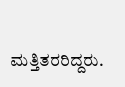ಮತ್ತಿತರರಿದ್ದರು.